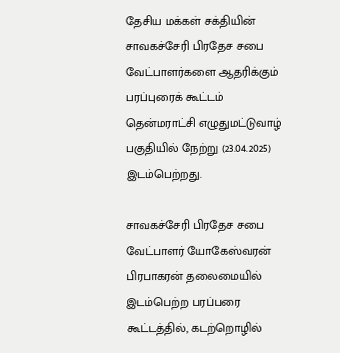தேசிய மக்கள் சக்தியின் சாவகச்சேரி பிரதேச சபை வேட்பாளர்களை ஆதரிக்கும் பரப்புரைக் கூட்டம் தென்மராட்சி எழுதுமட்டுவாழ் பகுதியில் நேற்று (23.04.2025) இடம்பெற்றது.

சாவகச்சேரி பிரதேச சபை வேட்பாளர் யோகேஸ்வரன் பிரபாகரன் தலைமையில் இடம்பெற்ற பரப்பரை கூட்டத்தில், கடற்றொழில்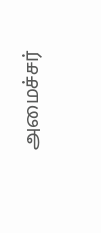அமைச்சர்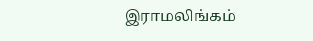இராமலிங்கம்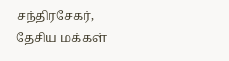சந்திரசேகர், தேசிய மக்கள்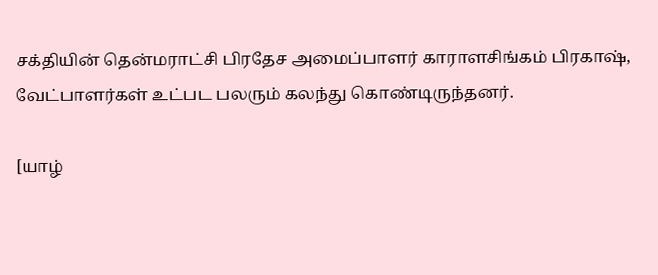சக்தியின் தென்மராட்சி பிரதேச அமைப்பாளர் காராளசிங்கம் பிரகாஷ், வேட்பாளர்கள் உட்பட பலரும் கலந்து கொண்டிருந்தனர்.

[யாழ்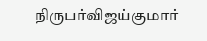நிருபர்விஜய்குமார்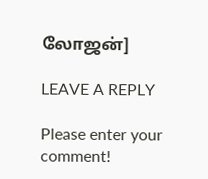லோஜன்]

LEAVE A REPLY

Please enter your comment!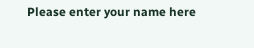Please enter your name here